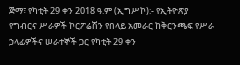ጅማ፣ የካቲት 29 ቀን 2018 ዓ.ም (ኢግሥኮ):- የኢትዮጽያ የግብርና ሥራዎች ኮርፖሬሽን የበላይ አመራር ከቅርንጫፍ የሥራ ኃላፊዎችና ሠራተኞች ጋር የካቲት 29 ቀን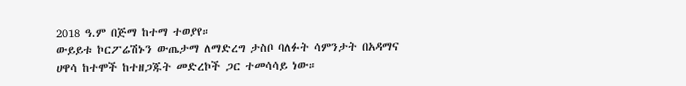2018 ዓ.ም በጅማ ከተማ ተወያየ።
ውይይቱ ኮርፖሬሽኑን ውጤታማ ለማድረግ ታስቦ ባለፉት ሳምንታት በአዳማና ሀዋሳ ከተሞች ከተዘጋጁት መድረኮች ጋር ተመሳሳይ ነው።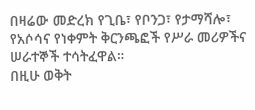በዛሬው መድረክ የጊቤ፣ የቦንጋ፣ የታማሻሎ፣ የአሶሳና የነቀምት ቅርንጫፎች የሥራ መሪዎችና ሠራተኞች ተሳትፈዋል።
በዚሁ ወቅት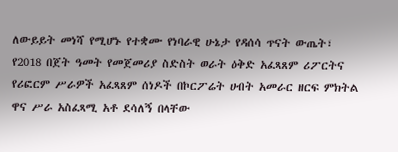ለውይይት መነሻ የሚሆኑ የተቋሙ የነባራዊ ሁኔታ የዳሰሳ ጥናት ውጤት፣ የ2018 በጀት ዓመት የመጀመሪያ ስድስት ወራት ዕቅድ አፈጻጸም ሪፖርትና የሪፎርም ሥራዎች አፈጻጸም ሰነዶች በኮርፖሬት ሀብት አመራር ዘርፍ ምክትል ዋና ሥራ አስፈጻሚ አቶ ደሳለኝ በላቸው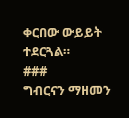ቀርበው ውይይት ተደርጓል።
###
ግብርናን ማዘመን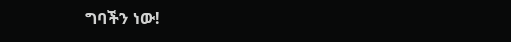ግባችን ነው!